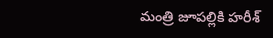మంత్రి జూపల్లికి హరీశ్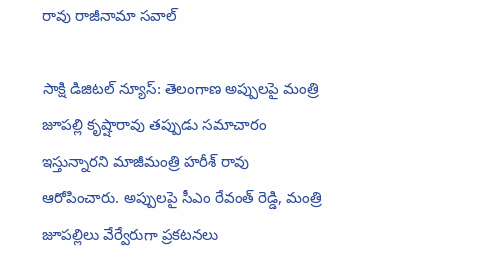రావు రాజీనామా సవాల్

సాక్షి డిజిటల్ న్యూస్: తెలంగాణ అప్పులపై మంత్రి జూపల్లి కృష్షారావు తప్పుడు సమాచారం ఇస్తున్నారని మాజీమంత్రి హరీశ్ రావు ఆరోపించారు. అప్పులపై సీఎం రేవంత్ రెడ్డి, మంత్రి జూపల్లిలు వేర్వేరుగా ప్రకటనలు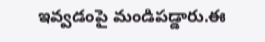ఇవ్వడంపై మండిపడ్డారు.ఈ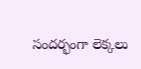సందర్భంగా లెక్కలు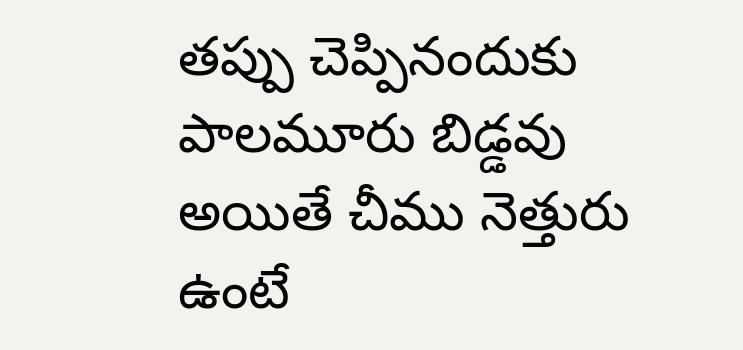తప్పు చెప్పినందుకు పాలమూరు బిడ్డవు అయితే చీము నెత్తురు ఉంటే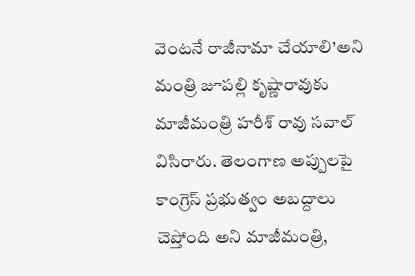వెంటనే రాజీనామా చేయాలి’అని మంత్రి జూపల్లి కృష్ణారావుకు మాజీమంత్రి హరీశ్ రావు సవాల్ విసిరారు. తెలంగాణ అప్పులపై కాంగ్రెస్ ప్రభుత్వం అబద్దాలు చెప్తోంది అని మాజీమంత్రి,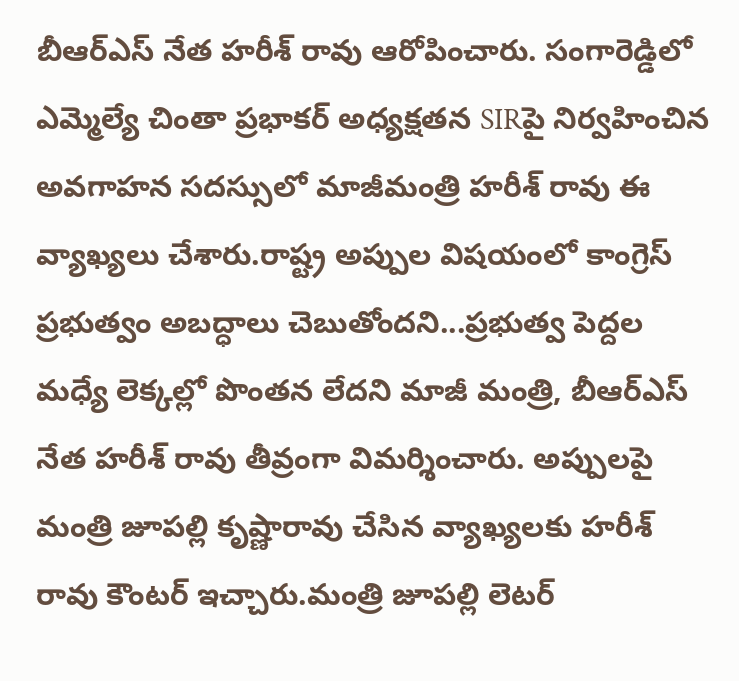బీఆర్ఎస్ నేత హరీశ్ రావు ఆరోపించారు. సంగారెడ్డిలో ఎమ్మెల్యే చింతా ప్రభాకర్ అధ్యక్షతన SIRపై నిర్వహించిన అవగాహన సదస్సులో మాజీమంత్రి హరీశ్ రావు ఈ వ్యాఖ్యలు చేశారు.రాష్ట్ర అప్పుల విషయంలో కాంగ్రెస్ ప్రభుత్వం అబద్ధాలు చెబుతోందని...ప్రభుత్వ పెద్దల మధ్యే లెక్కల్లో పొంతన లేదని మాజీ మంత్రి, బీఆర్ఎస్ నేత హరీశ్ రావు తీవ్రంగా విమర్శించారు. అప్పులపై మంత్రి జూపల్లి కృష్ణారావు చేసిన వ్యాఖ్యలకు హరీశ్ రావు కౌంటర్ ఇచ్చారు.మంత్రి జూపల్లి లెటర్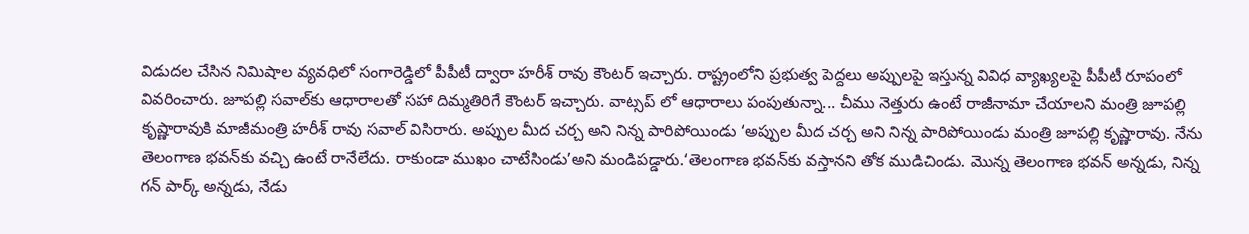విడుదల చేసిన నిమిషాల వ్యవధిలో సంగారెడ్డిలో పీపీటీ ద్వారా హరీశ్ రావు కౌంటర్ ఇచ్చారు. రాష్ట్రంలోని ప్రభుత్వ పెద్దలు అప్పులపై ఇస్తున్న వివిధ వ్యాఖ్యలపై పీపీటీ రూపంలో వివరించారు. జూపల్లి సవాల్‌కు ఆధారాలతో సహా దిమ్మతిరిగే కౌంటర్ ఇచ్చారు. వాట్సప్ లో ఆధారాలు పంపుతున్నా... చీము నెత్తురు ఉంటే రాజీనామా చేయాలని మంత్రి జూపల్లి కృష్ణారావుకి మాజీమంత్రి హరీశ్ రావు సవాల్ విసిరారు. అప్పుల మీద చర్చ అని నిన్న పారిపోయిండు ‘అప్పుల మీద చర్చ అని నిన్న పారిపోయిండు మంత్రి జూపల్లి కృష్ణారావు. నేను తెలంగాణ భవన్‌కు వచ్చి ఉంటే రానేలేదు. రాకుండా ముఖం చాటేసిండు’అని మండిపడ్డారు.‘తెలంగాణ భవన్‌కు వస్తానని తోక ముడిచిండు. మొన్న తెలంగాణ భవన్ అన్నడు, నిన్న గన్ పార్క్ అన్నడు, నేడు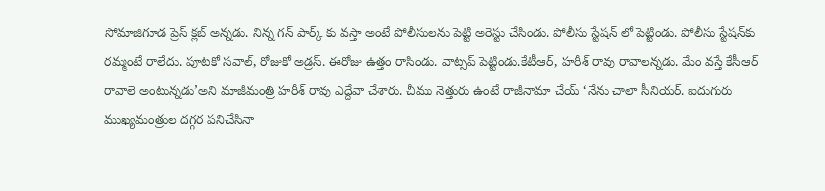సోమాజిగూడ ప్రెస్ క్లబ్ అన్నడు. నిన్న గన్ పార్క్ కు వస్తా అంటే పోలీసులను పెట్టి అరెస్టు చేసిండు. పోలీసు స్టేషన్ లో పెట్టిండు. పోలీసు స్టేషన్‌కు రమ్మంటే రాలేదు. పూటకో సవాల్, రోజుకో అడ్రస్. ఈరోజు ఉత్తం రాసిండు. వాట్సప్ పెట్టిండు.కేటీఆర్, హరీశ్ రావు రావాలన్నడు. మేం వస్తే కేసీఆర్ రావాలె అంటున్నడు’అని మాజీమంత్రి హరీశ్ రావు ఎద్దేవా చేశారు. చీము నెత్తురు ఉంటే రాజీనామా చేయ్ ‘నేను చాలా సీనియర్. ఐదుగురు ముఖ్యమంత్రుల దగ్గర పనిచేసినా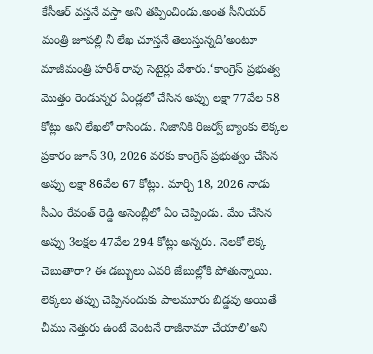కేసీఆర్ వస్తనే వస్తా అని తప్పించిండు.అంత సీనియర్ మంత్రి జూపల్లి నీ లేఖ చూస్తనే తెలుస్తున్నది’అంటూ మాజీమంత్రి హరీశ్ రావు సెటైర్లు వేశారు.‘కాంగ్రెస్ ప్రభుత్వ మొత్తం రెండున్నర ఏండ్లలో చేసిన అప్పు లక్షా 77వేల 58 కోట్లు అని లేఖలో రాసిండు. నిజానికి రిజర్వ్ బ్యాంకు లెక్కల ప్రకారం జూన్ 30, 2026 వరకు కాంగ్రెస్ ప్రభుత్వం చేసిన అప్పు లక్షా 86వేల 67 కోట్లు. మార్చి 18, 2026 నాడు సీఎం రేవంత్ రెడ్డి అసెంబ్లీలో ఏం చెప్పిండు. మేం చేసిన అప్పు 3లక్షల 47వేల 294 కోట్లు అన్నరు. నెలకో లెక్క చెబుతారా? ఈ డబ్బులు ఎవరి జేబుల్లోకి పోతున్నాయి. లెక్కలు తప్పు చెప్పినందుకు పాలమూరు బిడ్డవు అయితే చీము నెత్తురు ఉంటే వెంటనే రాజీనామా చేయాలి’అని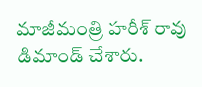మాజీమంత్రి హరీశ్ రావు డిమాండ్ చేశారు.